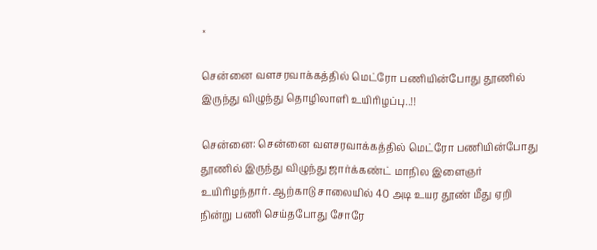×

சென்னை வளசரவாக்கத்தில் மெட்ரோ பணியின்போது தூணில் இருந்து விழுந்து தொழிலாளி உயிரிழப்பு..!!

சென்னை: சென்னை வளசரவாக்கத்தில் மெட்ரோ பணியின்போது தூணில் இருந்து விழுந்து ஜார்க்கண்ட் மாநில இளைஞர் உயிரிழந்தார். ஆற்காடு சாலையில் 40 அடி உயர தூண் மீது ஏறி நின்று பணி செய்தபோது சோரே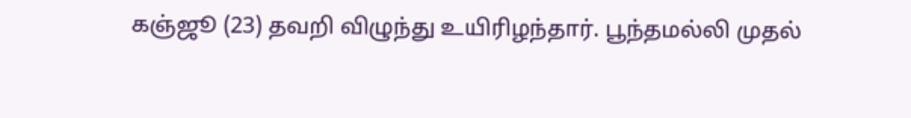கஞ்ஜூ (23) தவறி விழுந்து உயிரிழந்தார். பூந்தமல்லி முதல்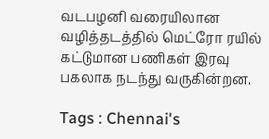வடபழனி வரையிலான வழித்தடத்தில் மெட்ரோ ரயில் கட்டுமான பணிகள் இரவு பகலாக நடந்து வருகின்றன.

Tags : Chennai's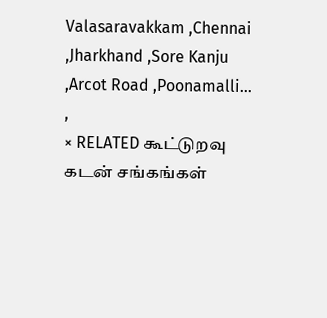Valasaravakkam ,Chennai ,Jharkhand ,Sore Kanju ,Arcot Road ,Poonamalli… ,
× RELATED கூட்டுறவு கடன் சங்கங்கள்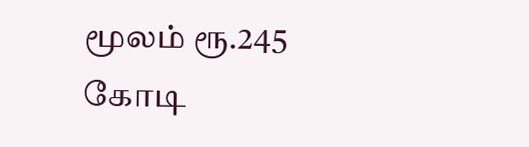மூலம் ரூ.245 கோடி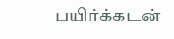பயிர்க்கடன்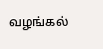வழங்கல்